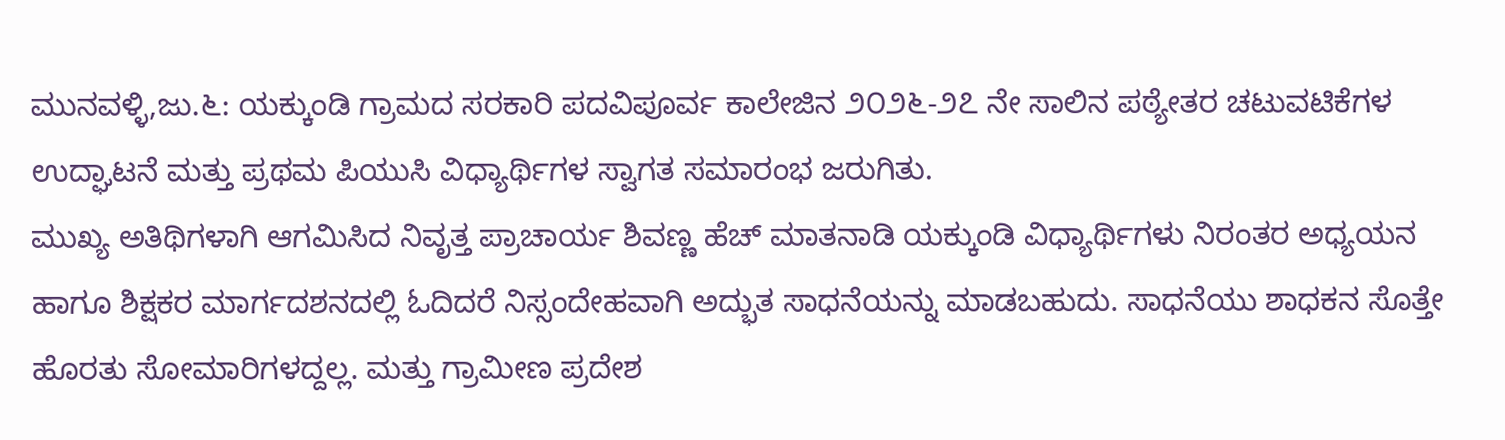ಮುನವಳ್ಳಿ,ಜು.೬: ಯಕ್ಕುಂಡಿ ಗ್ರಾಮದ ಸರಕಾರಿ ಪದವಿಪೂರ್ವ ಕಾಲೇಜಿನ ೨೦೨೬-೨೭ ನೇ ಸಾಲಿನ ಪಠ್ಯೇತರ ಚಟುವಟಿಕೆಗಳ ಉದ್ಘಾಟನೆ ಮತ್ತು ಪ್ರಥಮ ಪಿಯುಸಿ ವಿಧ್ಯಾರ್ಥಿಗಳ ಸ್ವಾಗತ ಸಮಾರಂಭ ಜರುಗಿತು.
ಮುಖ್ಯ ಅತಿಥಿಗಳಾಗಿ ಆಗಮಿಸಿದ ನಿವೃತ್ತ ಪ್ರಾಚಾರ್ಯ ಶಿವಣ್ಣ ಹೆಚ್ ಮಾತನಾಡಿ ಯಕ್ಕುಂಡಿ ವಿಧ್ಯಾರ್ಥಿಗಳು ನಿರಂತರ ಅಧ್ಯಯನ ಹಾಗೂ ಶಿಕ್ಷಕರ ಮಾರ್ಗದಶನದಲ್ಲಿ ಓದಿದರೆ ನಿಸ್ಸಂದೇಹವಾಗಿ ಅದ್ಭುತ ಸಾಧನೆಯನ್ನು ಮಾಡಬಹುದು. ಸಾಧನೆಯು ಶಾಧಕನ ಸೊತ್ತೇ ಹೊರತು ಸೋಮಾರಿಗಳದ್ದಲ್ಲ. ಮತ್ತು ಗ್ರಾಮೀಣ ಪ್ರದೇಶ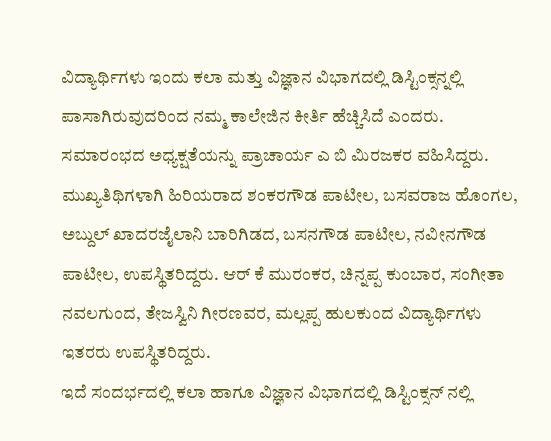ವಿದ್ಯಾರ್ಥಿಗಳು ಇಂದು ಕಲಾ ಮತ್ತು ವಿಜ್ಞಾನ ವಿಭಾಗದಲ್ಲಿ ಡಿಸ್ಟಿಂಕ್ಸನ್ನಲ್ಲಿ ಪಾಸಾಗಿರುವುದರಿಂದ ನಮ್ಮ ಕಾಲೇಜಿನ ಕೀರ್ತಿ ಹೆಚ್ಚಿಸಿದೆ ಎಂದರು.
ಸಮಾರಂಭದ ಅಧ್ಯಕ್ಷತೆಯನ್ನು ಪ್ರಾಚಾರ್ಯ ಎ ಬಿ ಮಿರಜಕರ ವಹಿಸಿದ್ದರು. ಮುಖ್ಯತಿಥಿಗಳಾಗಿ ಹಿರಿಯರಾದ ಶಂಕರಗೌಡ ಪಾಟೀಲ, ಬಸವರಾಜ ಹೊಂಗಲ, ಅಬ್ದುಲ್ ಖಾದರಜೈಲಾನಿ ಬಾರಿಗಿಡದ, ಬಸನಗೌಡ ಪಾಟೀಲ, ನವೀನಗೌಡ ಪಾಟೀಲ, ಉಪಸ್ಥಿತರಿದ್ದರು. ಆರ್ ಕೆ ಮುರಂಕರ, ಚಿನ್ನಪ್ಪ ಕುಂಬಾರ, ಸಂಗೀತಾ ನವಲಗುಂದ, ತೇಜಸ್ವಿನಿ ಗೀರಣವರ, ಮಲ್ಲಪ್ಪ ಹುಲಕುಂದ ವಿದ್ಯಾರ್ಥಿಗಳು ಇತರರು ಉಪಸ್ಥಿತರಿದ್ದರು.
ಇದೆ ಸಂದರ್ಭದಲ್ಲಿ ಕಲಾ ಹಾಗೂ ವಿಜ್ಞಾನ ವಿಭಾಗದಲ್ಲಿ ಡಿಸ್ಟಿಂಕ್ಸನ್ ನಲ್ಲಿ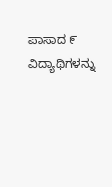ಪಾಸಾದ ೯ ವಿದ್ಯಾಥಿಗಳನ್ನು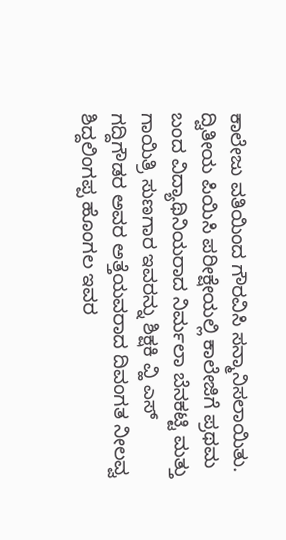ಕಾಲೇಜು ವತಿಯಿಂದ ಗೌರವಿಸಿ ಸನ್ಮಾನಿಸಲಾಯಿತು.
ದ್ವಿತೀಯ ಪಿಯಿಸಿ ಪರೀಕ್ಷೇಯಲ್ಲಿ ಕಾಲೇಜಿಗೆ ಪ್ರಥಮ ಬಂದ ವಿದ್ಯಾಥಿನಿಯರಾದ ನಿರ್ಮಲಾ ಬೆನಕಟ್ಟಿ ಮತ್ತು ಗಾಯಿತ್ರಿ ಸುಣಗಾರ ಇವರನ್ನು ಶಿಕ್ಷಕಿ ವ್ಹಿ ಎಸ್ ಗದ್ದಿಗೌಡರ ಅವರ ಅತ್ತೆಯವರಾದ ದಿವಂಗತ ನೀಲವ್ವ ಶಿದ್ದಲಿಂಗಪ್ಪ ಹೊಂಗಲ ಇವರ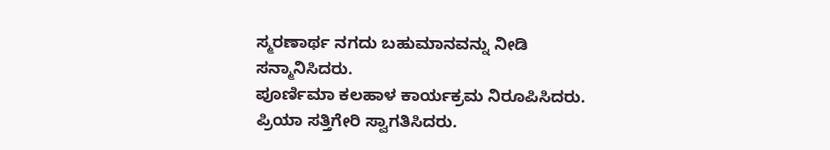ಸ್ಮರಣಾರ್ಥ ನಗದು ಬಹುಮಾನವನ್ನು ನೀಡಿ ಸನ್ಮಾನಿಸಿದರು.
ಪೂರ್ಣಿಮಾ ಕಲಹಾಳ ಕಾರ್ಯಕ್ರಮ ನಿರೂಪಿಸಿದರು. ಪ್ರಿಯಾ ಸತ್ತಿಗೇರಿ ಸ್ವಾಗತಿಸಿದರು.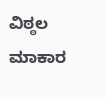ವಿಠ್ಠಲ ಮಾಕಾರ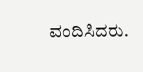ವಂದಿಸಿದರು.